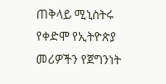ጠቅላይ ሚኒስትሩ የቀድሞ የኢትዮጵያ መሪዎችን የጀግንነት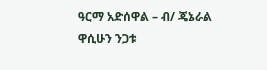ዓርማ አድሰዋል – ብ/ ጄኔራል ዋሲሁን ንጋቱ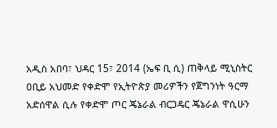አዲስ አበባ፣ ህዳር 15፣ 2014 (ኤፍ ቢ ሲ) ጠቅላይ ሚኒስትር ዐቢይ አህመድ የቀድሞ የኢትዮጵያ መሪዎችን የጀግንነት ዓርማ አድሰዋል ሲሉ የቀድሞ ጦር ጄኔራል ብርጋዴር ጄኔራል ዋሲሁን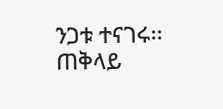ንጋቱ ተናገሩ፡፡
ጠቅላይ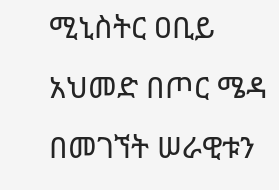ሚኒስትር ዐቢይ አህመድ በጦር ሜዳ በመገኘት ሠራዊቱን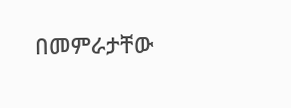በመምራታቸው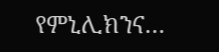የምኒሊክንና…